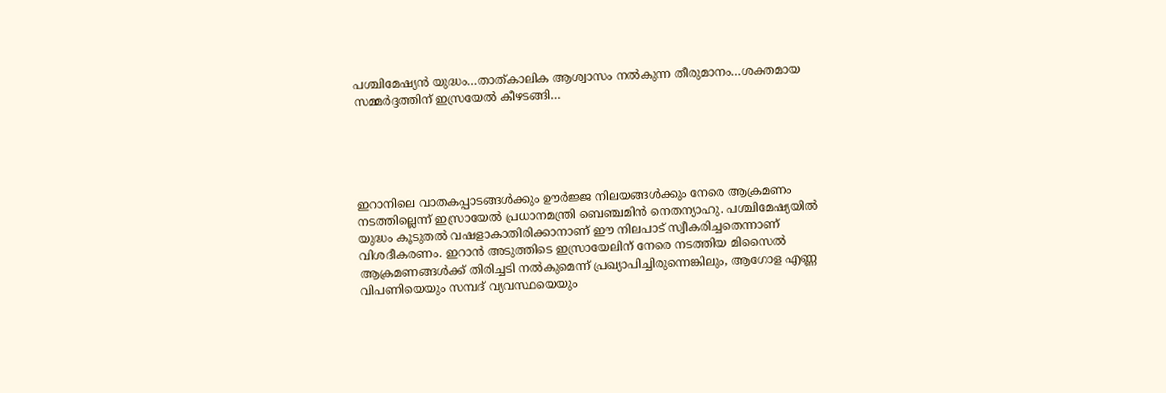പശ്ചിമേഷ്യൻ യുദ്ധം…താത്കാലിക ആശ്വാസം നൽകുന്ന തീരുമാനം…ശക്തമായ സമ്മർദ്ദത്തിന് ഇസ്രയേൽ കീഴടങ്ങി…





ഇറാനിലെ വാതകപ്പാടങ്ങൾക്കും ഊർജ്ജ നിലയങ്ങൾക്കും നേരെ ആക്രമണം നടത്തില്ലെന്ന് ഇസ്രായേൽ പ്രധാനമന്ത്രി ബെഞ്ചമിൻ നെതന്യാഹു. പശ്ചിമേഷ്യയിൽ യുദ്ധം കൂടുതൽ വഷളാകാതിരിക്കാനാണ് ഈ നിലപാട് സ്വീകരിച്ചതെന്നാണ് വിശദീകരണം. ഇറാൻ അടുത്തിടെ ഇസ്രായേലിന് നേരെ നടത്തിയ മിസൈൽ ആക്രമണങ്ങൾക്ക് തിരിച്ചടി നൽകുമെന്ന് പ്രഖ്യാപിച്ചിരുന്നെങ്കിലും, ആഗോള എണ്ണ വിപണിയെയും സമ്പദ് വ്യവസ്ഥയെയും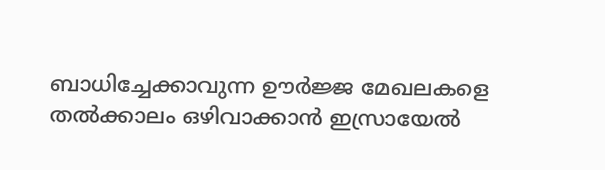ബാധിച്ചേക്കാവുന്ന ഊർജ്ജ മേഖലകളെ തൽക്കാലം ഒഴിവാക്കാൻ ഇസ്രായേൽ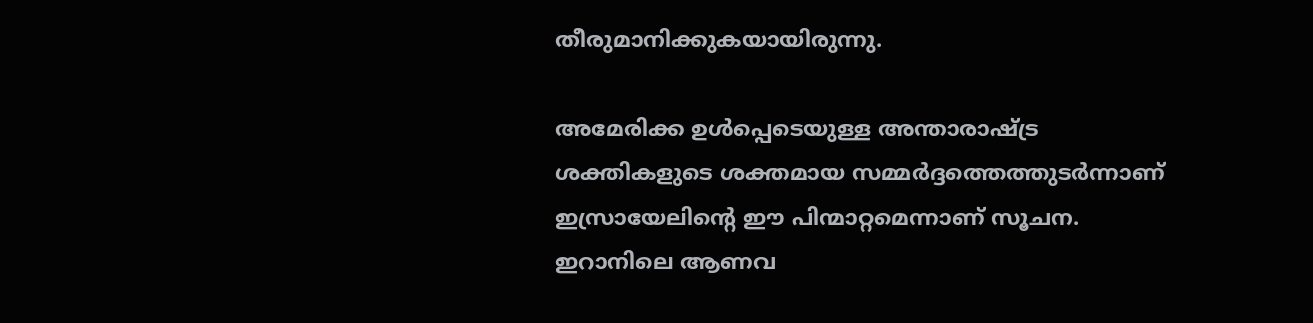തീരുമാനിക്കുകയായിരുന്നു.

അമേരിക്ക ഉൾപ്പെടെയുള്ള അന്താരാഷ്ട്ര ശക്തികളുടെ ശക്തമായ സമ്മർദ്ദത്തെത്തുടർന്നാണ് ഇസ്രായേലിന്റെ ഈ പിന്മാറ്റമെന്നാണ് സൂചന. ഇറാനിലെ ആണവ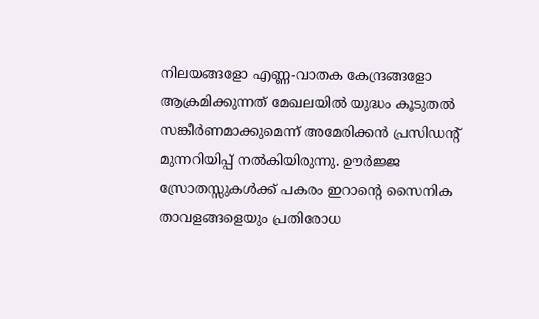നിലയങ്ങളോ എണ്ണ-വാതക കേന്ദ്രങ്ങളോ ആക്രമിക്കുന്നത് മേഖലയിൽ യുദ്ധം കൂടുതൽ സങ്കീർണമാക്കുമെന്ന് അമേരിക്കൻ പ്രസിഡന്റ് മുന്നറിയിപ്പ് നൽകിയിരുന്നു. ഊർജ്ജ സ്രോതസ്സുകൾക്ക് പകരം ഇറാൻ്റെ സൈനിക താവളങ്ങളെയും പ്രതിരോധ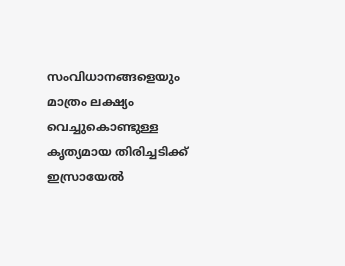സംവിധാനങ്ങളെയും മാത്രം ലക്ഷ്യം വെച്ചുകൊണ്ടുള്ള കൃത്യമായ തിരിച്ചടിക്ക് ഇസ്രായേൽ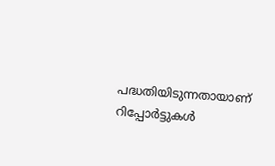പദ്ധതിയിടുന്നതായാണ് റിപ്പോർട്ടുകൾ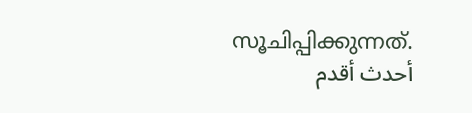സൂചിപ്പിക്കുന്നത്.
أحدث أقدم